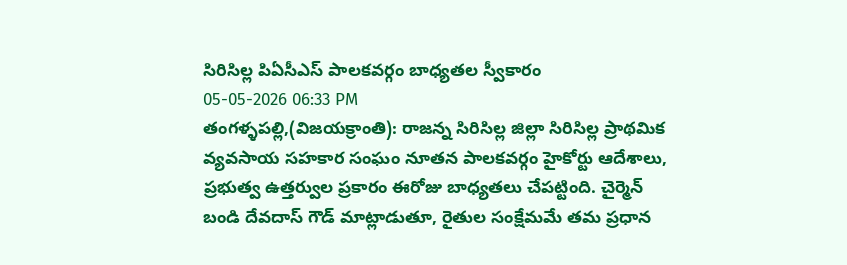సిరిసిల్ల పిఏసీఎస్ పాలకవర్గం బాధ్యతల స్వీకారం
05-05-2026 06:33 PM
తంగళ్ళపల్లి,(విజయక్రాంతి): రాజన్న సిరిసిల్ల జిల్లా సిరిసిల్ల ప్రాథమిక వ్యవసాయ సహకార సంఘం నూతన పాలకవర్గం హైకోర్టు ఆదేశాలు, ప్రభుత్వ ఉత్తర్వుల ప్రకారం ఈరోజు బాధ్యతలు చేపట్టింది. చైర్మెన్ బండి దేవదాస్ గౌడ్ మాట్లాడుతూ, రైతుల సంక్షేమమే తమ ప్రధాన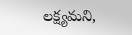లక్ష్యమని,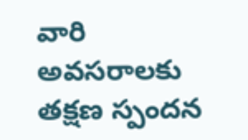వారి అవసరాలకు తక్షణ స్పందన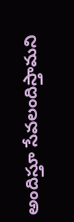అందిస్తూ సేవలందిస్తామని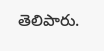తెలిపారు.